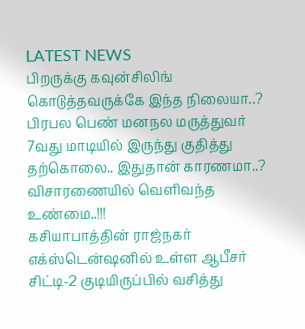LATEST NEWS
பிறருக்கு கவுன்சிலிங் கொடுத்தவருக்கே இந்த நிலையா..? பிரபல பெண் மனநல மருத்துவர் 7வது மாடியில் இருந்து குதித்து தற்கொலை.. இதுதான் காரணமா..? விசாரணையில் வெளிவந்த உண்மை..!!!
கசியாபாத்தின் ராஜ்நகர் எக்ஸ்டென்ஷனில் உள்ள ஆபீசர் சிட்டி-2 குடியிருப்பில் வசித்து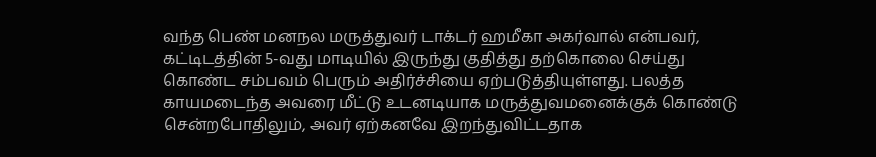வந்த பெண் மனநல மருத்துவர் டாக்டர் ஹமீகா அகர்வால் என்பவர், கட்டிடத்தின் 5-வது மாடியில் இருந்து குதித்து தற்கொலை செய்து கொண்ட சம்பவம் பெரும் அதிர்ச்சியை ஏற்படுத்தியுள்ளது. பலத்த காயமடைந்த அவரை மீட்டு உடனடியாக மருத்துவமனைக்குக் கொண்டு சென்றபோதிலும், அவர் ஏற்கனவே இறந்துவிட்டதாக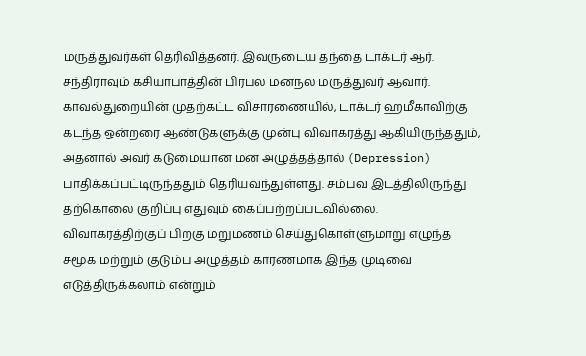மருத்துவர்கள் தெரிவித்தனர். இவருடைய தந்தை டாக்டர் ஆர். சந்திராவும் கசியாபாத்தின் பிரபல மனநல மருத்துவர் ஆவார்.
காவல்துறையின் முதற்கட்ட விசாரணையில், டாக்டர் ஹமீகாவிற்கு கடந்த ஒன்றரை ஆண்டுகளுக்கு முன்பு விவாகரத்து ஆகியிருந்ததும், அதனால் அவர் கடுமையான மன அழுத்தத்தால் (Depression) பாதிக்கப்பட்டிருந்ததும் தெரியவந்துள்ளது. சம்பவ இடத்திலிருந்து தற்கொலை குறிப்பு எதுவும் கைப்பற்றப்படவில்லை. விவாகரத்திற்குப் பிறகு மறுமணம் செய்துகொள்ளுமாறு எழுந்த சமூக மற்றும் குடும்ப அழுத்தம் காரணமாக இந்த முடிவை எடுத்திருக்கலாம் என்றும்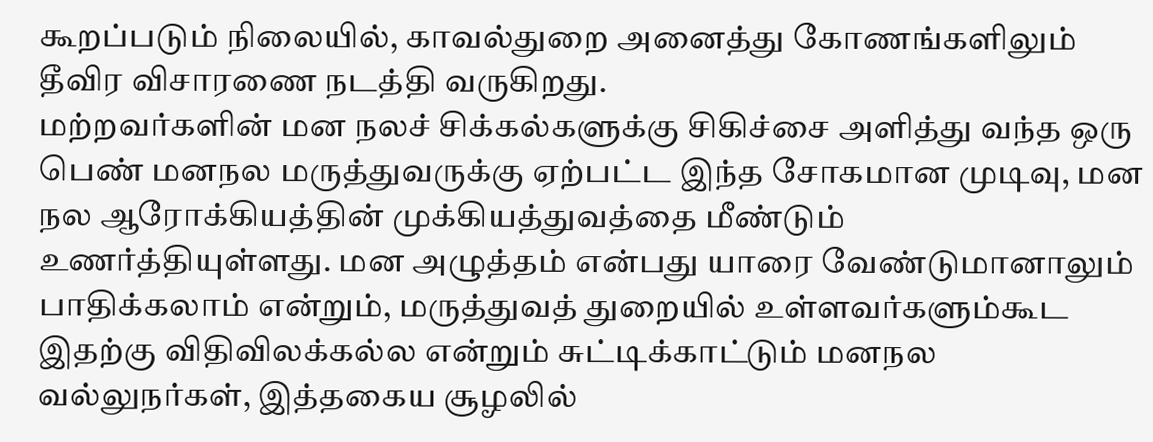கூறப்படும் நிலையில், காவல்துறை அனைத்து கோணங்களிலும் தீவிர விசாரணை நடத்தி வருகிறது.
மற்றவர்களின் மன நலச் சிக்கல்களுக்கு சிகிச்சை அளித்து வந்த ஒரு பெண் மனநல மருத்துவருக்கு ஏற்பட்ட இந்த சோகமான முடிவு, மன நல ஆரோக்கியத்தின் முக்கியத்துவத்தை மீண்டும் உணர்த்தியுள்ளது. மன அழுத்தம் என்பது யாரை வேண்டுமானாலும் பாதிக்கலாம் என்றும், மருத்துவத் துறையில் உள்ளவர்களும்கூட இதற்கு விதிவிலக்கல்ல என்றும் சுட்டிக்காட்டும் மனநல வல்லுநர்கள், இத்தகைய சூழலில்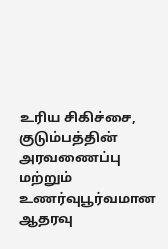உரிய சிகிச்சை, குடும்பத்தின் அரவணைப்பு மற்றும் உணர்வுபூர்வமான ஆதரவு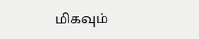மிகவும்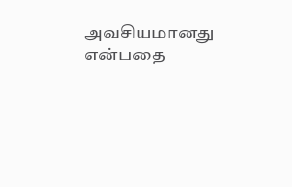அவசியமானது என்பதை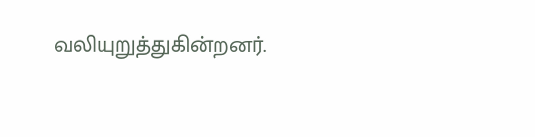வலியுறுத்துகின்றனர்.